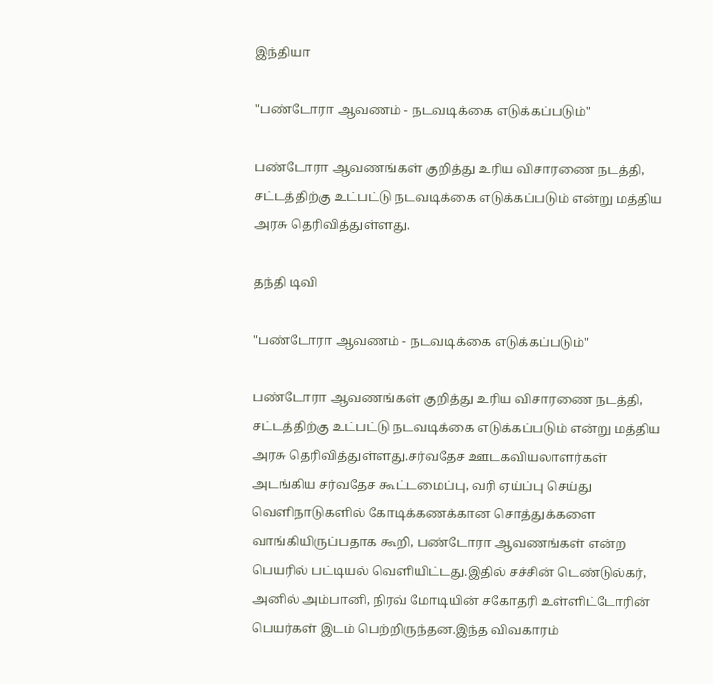இந்தியா

"பண்டோரா ஆவணம் - நடவடிக்கை எடுக்கப்படும்"

பண்டோரா ஆவணங்கள் குறித்து உரிய விசாரணை நடத்தி, சட்டத்திற்கு உட்பட்டு நடவடிக்கை எடுக்கப்படும் என்று மத்திய அரசு தெரிவித்துள்ளது.

தந்தி டிவி

"பண்டோரா ஆவணம் - நடவடிக்கை எடுக்கப்படும்"

பண்டோரா ஆவணங்கள் குறித்து உரிய விசாரணை நடத்தி, சட்டத்திற்கு உட்பட்டு நடவடிக்கை எடுக்கப்படும் என்று மத்திய அரசு தெரிவித்துள்ளது.சர்வதேச ஊடகவியலாளர்கள் அடங்கிய சர்வதேச கூட்டமைப்பு, வரி ஏய்ப்பு செய்து வெளிநாடுகளில் கோடிக்கணக்கான சொத்துக்களை வாங்கியிருப்பதாக கூறி, பண்டோரா ஆவணங்கள் என்ற பெயரில் பட்டியல் வெளியிட்டது.இதில் சச்சின் டெண்டுல்கர், அனில் அம்பானி, நிரவ் மோடியின் சகோதரி உள்ளிட்டோரின் பெயர்கள் இடம் பெற்றிருந்தன.இந்த விவகாரம்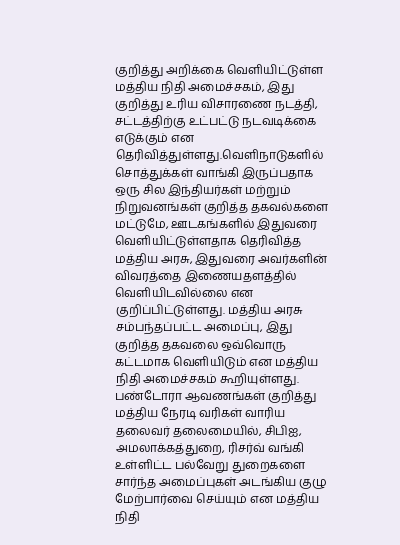குறித்து அறிக்கை வெளியிட்டுள்ள மத்திய நிதி அமைச்சகம், இது குறித்து உரிய விசாரணை நடத்தி, சட்டத்திற்கு உட்பட்டு நடவடிக்கை எடுக்கும் என தெரிவித்துள்ளது.வெளிநாடுகளில் சொத்துக்கள் வாங்கி இருப்பதாக ஒரு சில இந்தியர்கள் மற்றும் நிறுவனங்கள் குறித்த தகவல்களை மட்டுமே, ஊடகங்களில் இதுவரை வெளியிட்டுள்ளதாக தெரிவித்த மத்திய அரசு, இதுவரை அவர்களின் விவரத்தை இணையதளத்தில் வெளியிடவில்லை என குறிப்பிட்டுள்ளது. மத்திய அரசு சம்பந்தப்பட்ட அமைப்பு, இது குறித்த தகவலை ஒவ்வொரு கட்டமாக வெளியிடும் என மத்திய நிதி அமைச்சகம் கூறியுள்ளது. பண்டோரா ஆவணங்கள் குறித்து மத்திய நேரடி வரிகள் வாரிய தலைவர் தலைமையில், சிபிஐ, அமலாக்கத்துறை, ரிசர்வ் வங்கி உள்ளிட்ட பல்வேறு துறைகளை சார்ந்த அமைப்புகள் அடங்கிய குழு மேற்பார்வை செய்யும் என மத்திய நிதி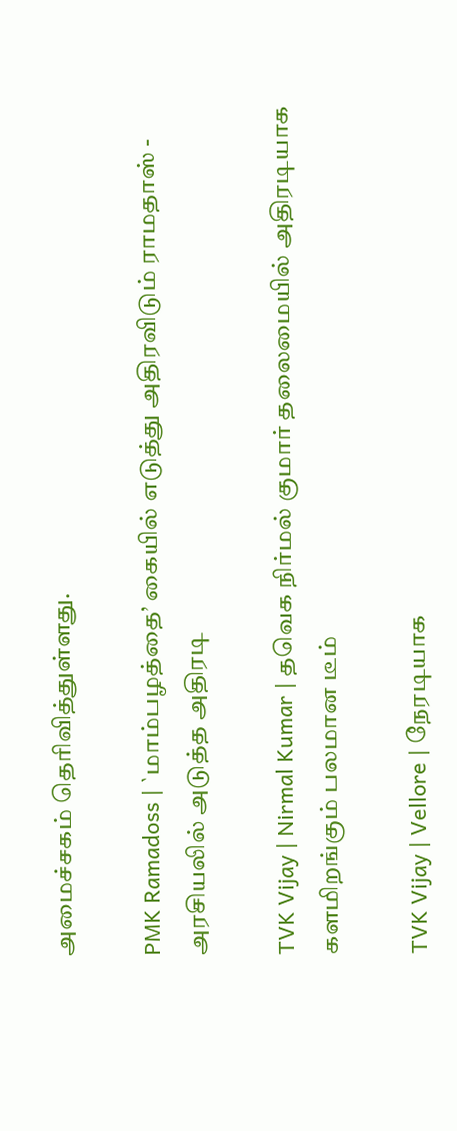அமைச்சகம் தெரிவித்துள்ளது.

PMK Ramadoss | `மாம்பழத்தை’ கையில் எடுத்து அதிரவிடும் ராமதாஸ் - அரசியலில் அடுத்த அதிரடி

TVK Vijay | Nirmal Kumar | தவெக நிர்மல் குமார் தலைமையில் அதிரடியாக களமிறங்கும் பலமான டீம்

TVK Vijay | Vellore | நேரடியாக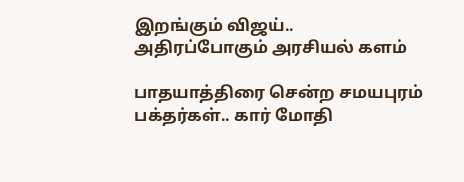இறங்கும் விஜய்.. அதிரப்போகும் அரசியல் களம்

பாதயாத்திரை சென்ற சமயபுரம் பக்தர்கள்.. கார் மோதி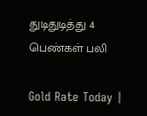துடிதுடித்து 4 பெண்கள் பலி

Gold Rate Today |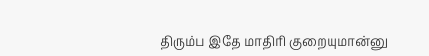திரும்ப இதே மாதிரி குறையுமான்னு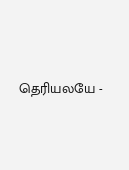தெரியலயே -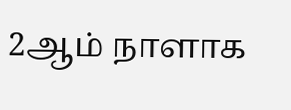2ஆம் நாளாக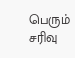பெரும் சரிவு